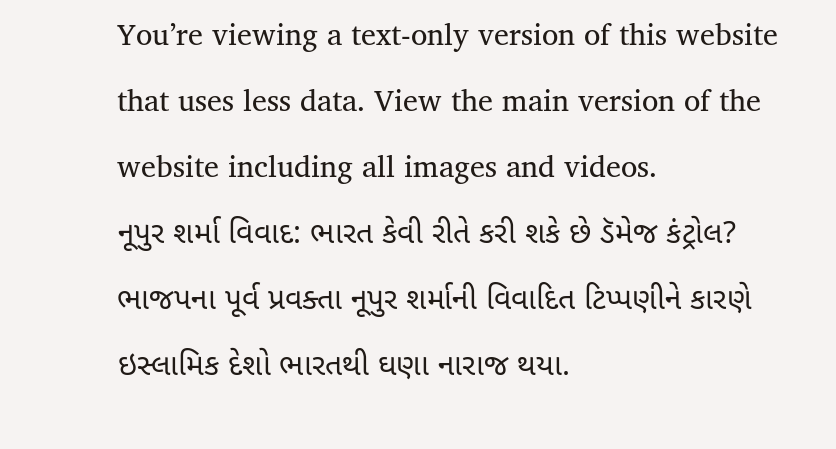You’re viewing a text-only version of this website that uses less data. View the main version of the website including all images and videos.
નૂપુર શર્મા વિવાદ: ભારત કેવી રીતે કરી શકે છે ડૅમેજ કંટ્રોલ?
ભાજપના પૂર્વ પ્રવક્તા નૂપુર શર્માની વિવાદિત ટિપ્પણીને કારણે ઇસ્લામિક દેશો ભારતથી ઘણા નારાજ થયા.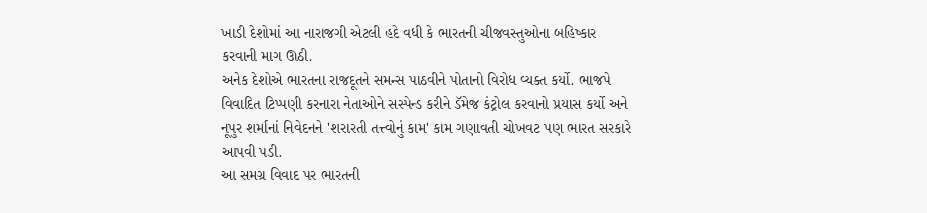ખાડી દેશોમાં આ નારાજગી એટલી હદે વધી કે ભારતની ચીજવસ્તુઓના બહિષ્કાર કરવાની માગ ઊઠી.
અનેક દેશોએ ભારતના રાજદૂતને સમન્સ પાઠવીને પોતાનો વિરોધ વ્યક્ત કર્યો. ભાજપે વિવાદિત ટિપ્પણી કરનારા નેતાઓને સસ્પેન્ડ કરીને ડૅમેજ કંટ્રોલ કરવાનો પ્રયાસ કર્યો અને નૂપુર શર્માનાં નિવેદનને 'શરારતી તત્ત્વોનું કામ' કામ ગણાવતી ચોખવટ પણ ભારત સરકારે આપવી પડી.
આ સમગ્ર વિવાદ પર ભારતની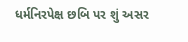ધર્મનિરપેક્ષ છબિ પર શું અસર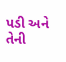પડી અને તેની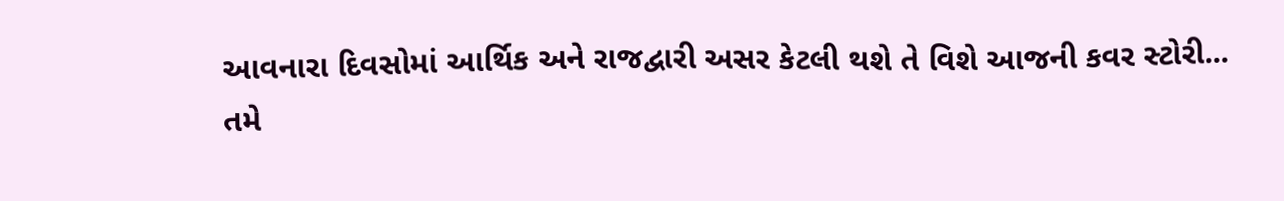આવનારા દિવસોમાં આર્થિક અને રાજદ્વારી અસર કેટલી થશે તે વિશે આજની કવર સ્ટોરી...
તમે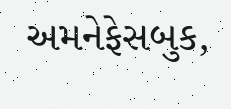અમનેફેસબુક,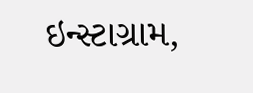ઇન્સ્ટાગ્રામ,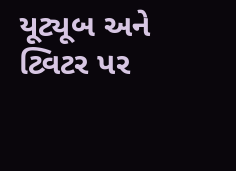યૂટ્યૂબ અને ટ્વિટર પર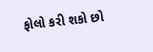ફોલો કરી શકો છો